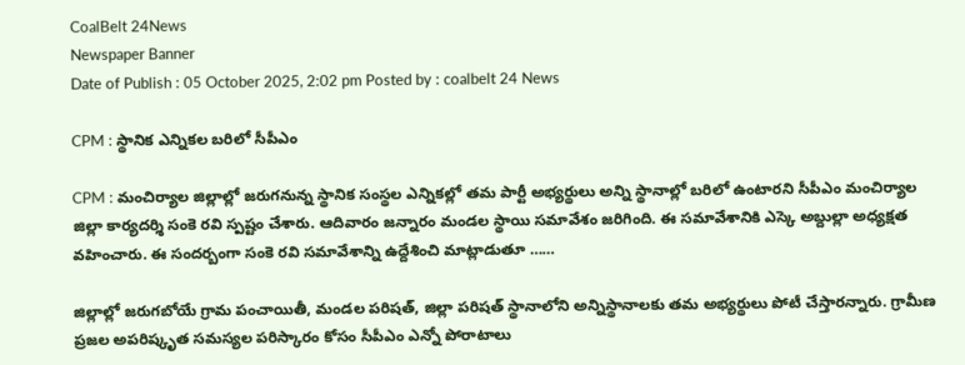CoalBelt 24News
Newspaper Banner
Date of Publish : 05 October 2025, 2:02 pm Posted by : coalbelt 24 News

CPM : స్థానిక ఎన్నికల బరిలో సీపీఎం

CPM : మంచిర్యాల జిల్లాల్లో జరుగనున్న స్థానిక సంస్థల ఎన్నికల్లో తమ పార్టీ అభ్యర్థులు అన్ని స్థానాల్లో బరిలో ఉంటారని సీపీఎం మంచిర్యాల జిల్లా కార్యదర్శి సంకె రవి స్పష్టం చేశారు. ఆదివారం జన్నారం మండల స్థాయి సమావేశం జరిగింది. ఈ సమావేశానికి ఎస్కె అబ్దుల్లా అధ్యక్షత వహించారు. ఈ సందర్బంగా సంకె రవి సమావేశాన్ని ఉద్దేశించి మాట్లాడుతూ ……

జిల్లాల్లో జరుగబోయే గ్రామ పంచాయితీ, మండల పరిషత్, జిల్లా పరిషత్ స్థానాలోని అన్నిస్థానాలకు తమ అభ్యర్థులు పోటీ చేస్తారన్నారు. గ్రామీణ ప్రజల అపరిష్కృత సమస్యల పరిస్కారం కోసం సీపీఎం ఎన్నో పోరాటాలు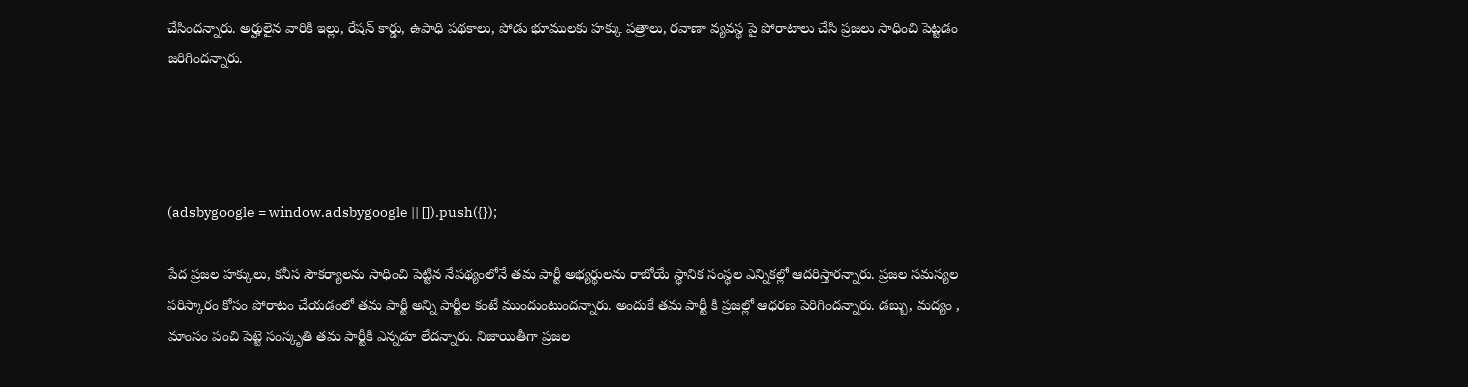చేసిందన్నారు. అర్హులైన వారికి ఇల్లు, రేషన్ కార్డు, ఉపాధి పథకాలు, పోడు భూములకు హక్కు పత్రాలు, రవాణా వ్యవస్థ పై పోరాటాలు చేసి ప్రజలు సాధించి పెట్టడం జరిగిందన్నారు.




(adsbygoogle = window.adsbygoogle || []).push({});

పేద ప్రజల హక్కులు, కనీస సౌకర్యాలను సాధించి పెట్టిన నేపథ్యంలోనే తమ పార్టీ అభ్యర్థులను రాబోయే స్థానిక సంస్థల ఎన్నికల్లో ఆదరిస్తారన్నారు. ప్రజల సమస్యల పరిస్కారం కోసం పోరాటం చేయడంలో తమ పార్టీ అన్ని పార్టీల కంటే ముందుంటుందన్నారు. అందుకే తమ పార్టీ కి ప్రజల్లో ఆధరణ పెరిగిందన్నారు. డబ్బు, మద్యం , మాంసం పంచి పెట్టె సంస్కృతి తమ పార్టీకి ఎన్నడూ లేదన్నారు. నిజాయితీగా ప్రజల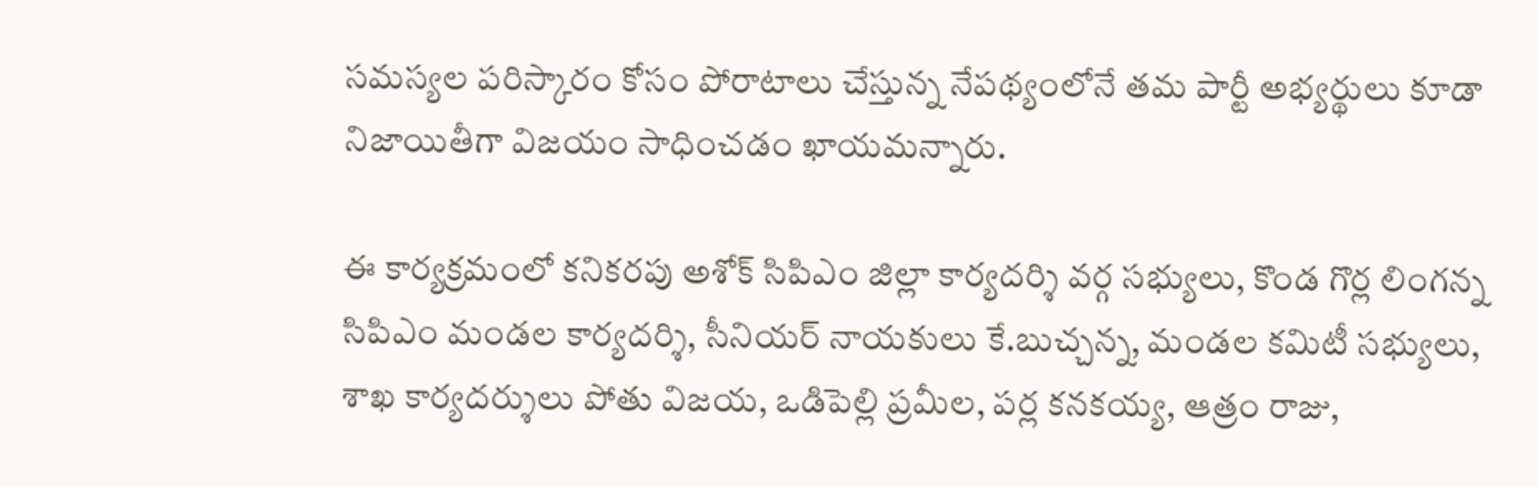సమస్యల పరిస్కారం కోసం పోరాటాలు చేస్తున్న నేపథ్యంలోనే తమ పార్టీ అభ్యర్థులు కూడా నిజాయితీగా విజయం సాధించడం ఖాయమన్నారు.

ఈ కార్యక్రమంలో కనికరపు అశోక్ సిపిఎం జిల్లా కార్యదర్శి వర్గ సభ్యులు, కొండ గొర్ల లింగన్న సిపిఎం మండల కార్యదర్శి, సీనియర్ నాయకులు కే.బుచ్చన్న, మండల కమిటీ సభ్యులు, శాఖ కార్యదర్శులు పోతు విజయ, ఒడిపెల్లి ప్రమీల, పర్ల కనకయ్య, ఆత్రం రాజు,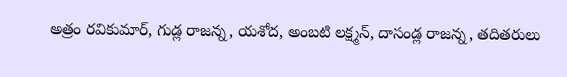అత్రం రవికుమార్, గుడ్ల రాజన్న, యశోద, అంబటి లక్ష్మన్, దాసండ్ల రాజన్న, తదితరులు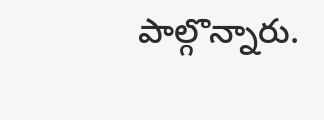పాల్గొన్నారు.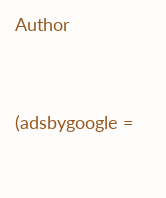Author




(adsbygoogle =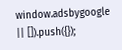window.adsbygoogle || []).push({});